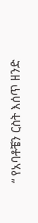“ የአባቶቼን ርስት እሰጥ ዘንድ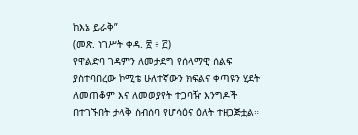ከእኔ ይራቅ”
(መጽ. ነገሥት ቀዳ. ፳ ፥ ፫)
የዋልድባ ገዳምን ለመታደግ የሰላማዊ ሰልፍ ያስተባበረው ኮሚቴ ሁለተኛውን ክፍልና ቀጣዩን ሂደት ለመጠቆም እና ለመወያየት ተጋባዥ እንግዶች በተገኙበት ታላቅ ስብሰባ የሆሳዕና ዕለት ተዘጋጅቷል።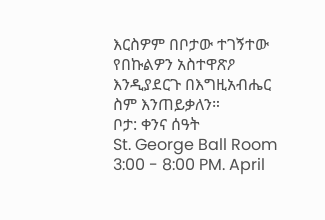እርስዎም በቦታው ተገኝተው የበኩልዎን አስተዋጽዖ እንዲያደርጉ በእግዚአብሔር ስም እንጠይቃለን።
ቦታ: ቀንና ሰዓት
St. George Ball Room 3:00 - 8:00 PM. April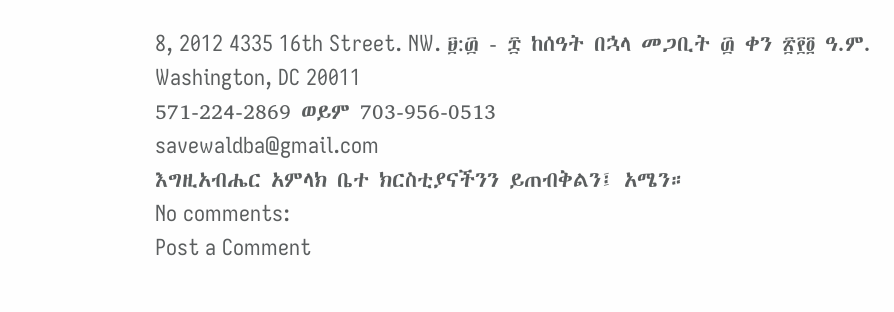8, 2012 4335 16th Street. NW. ፱:፴ - ፰ ከሰዓት በኋላ መጋቢት ፴ ቀን ፳፻፬ ዓ.ም.
Washington, DC 20011
571-224-2869 ወይም 703-956-0513
savewaldba@gmail.com
እግዚአብሔር አምላክ ቤተ ክርስቲያናችንን ይጠብቅልን፤ አሜን።
No comments:
Post a Comment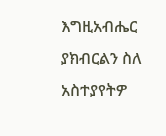እግዚአብሔር ያክብርልን ስለ አስተያየትዎ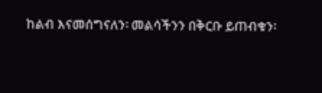ከልብ እናመሰግናለን፡ መልሳችንን በቅርቡ ይጠብቁን፡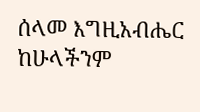ሰላመ እግዚአብሔር ከሁላችንም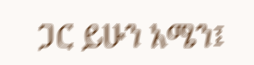ጋር ይሁን አሜን፤